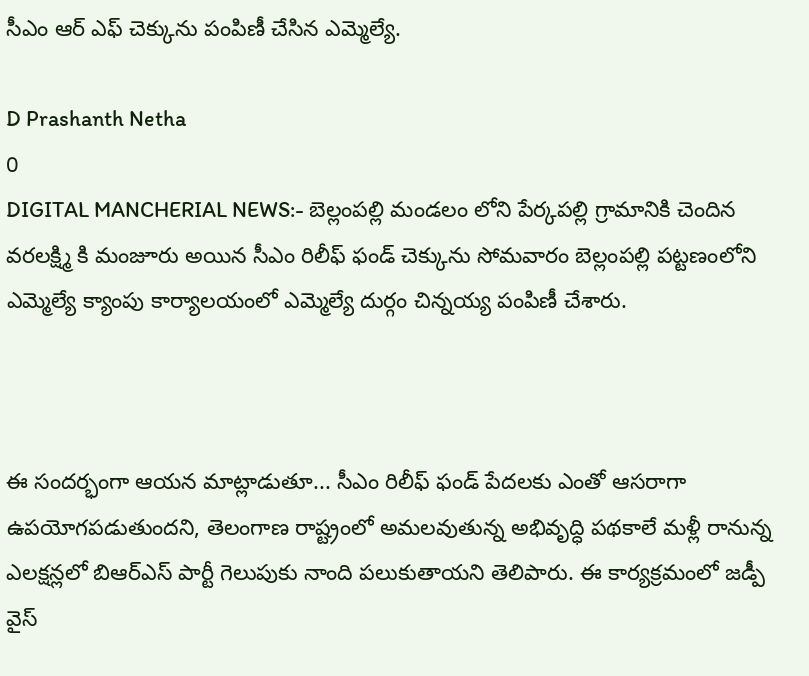సీఎం ఆర్ ఎఫ్ చెక్కును పంపిణీ చేసిన ఎమ్మెల్యే.

D Prashanth Netha
0
DIGITAL MANCHERIAL NEWS:- బెల్లంపల్లి మండలం లోని పేర్కపల్లి గ్రామానికి చెందిన వరలక్ష్మి కి మంజూరు అయిన సీఎం రిలీఫ్ ఫండ్ చెక్కును సోమవారం బెల్లంపల్లి పట్టణంలోని ఎమ్మెల్యే క్యాంపు కార్యాలయంలో ఎమ్మెల్యే దుర్గం చిన్నయ్య పంపిణీ చేశారు.



ఈ సందర్భంగా ఆయన మాట్లాడుతూ... సీఎం రిలీఫ్ ఫండ్ పేదలకు ఎంతో ఆసరాగా ఉపయోగపడుతుందని, తెలంగాణ రాష్ట్రంలో అమలవుతున్న అభివృద్ధి పథకాలే మళ్లీ రానున్న ఎలక్షన్లలో బిఆర్ఎస్ పార్టీ గెలుపుకు నాంది పలుకుతాయని తెలిపారు. ఈ కార్యక్రమంలో జడ్పీ వైస్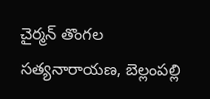చైర్మన్ తొంగల సత్యనారాయణ, బెల్లంపల్లి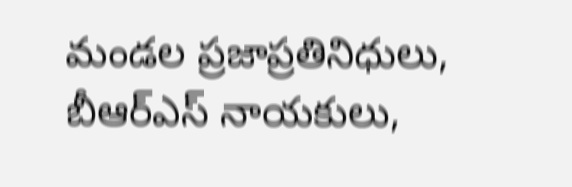మండల ప్రజాప్రతినిధులు, బీఆర్ఎస్ నాయకులు,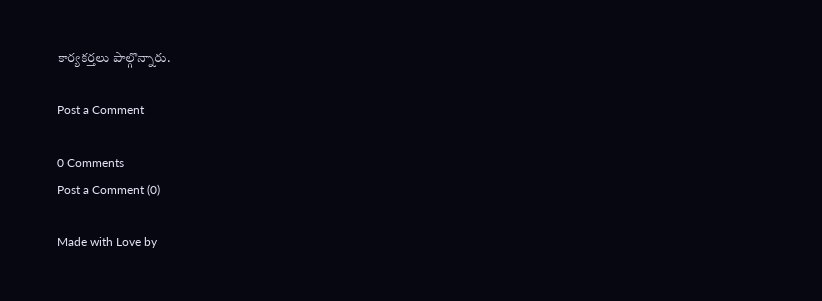కార్యకర్తలు పాల్గొన్నారు.

Post a Comment

0 Comments
Post a Comment (0)

Made with Love by